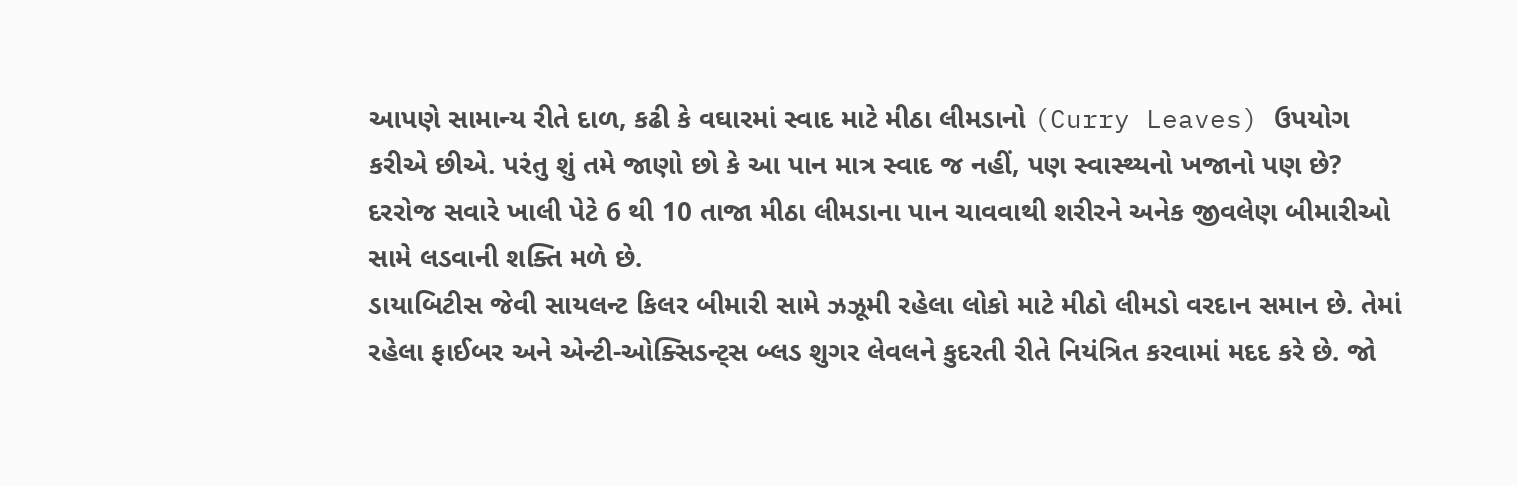આપણે સામાન્ય રીતે દાળ, કઢી કે વઘારમાં સ્વાદ માટે મીઠા લીમડાનો (Curry Leaves) ઉપયોગ કરીએ છીએ. પરંતુ શું તમે જાણો છો કે આ પાન માત્ર સ્વાદ જ નહીં, પણ સ્વાસ્થ્યનો ખજાનો પણ છે? દરરોજ સવારે ખાલી પેટે 6 થી 10 તાજા મીઠા લીમડાના પાન ચાવવાથી શરીરને અનેક જીવલેણ બીમારીઓ સામે લડવાની શક્તિ મળે છે.
ડાયાબિટીસ જેવી સાયલન્ટ કિલર બીમારી સામે ઝઝૂમી રહેલા લોકો માટે મીઠો લીમડો વરદાન સમાન છે. તેમાં રહેલા ફાઈબર અને એન્ટી-ઓક્સિડન્ટ્સ બ્લડ શુગર લેવલને કુદરતી રીતે નિયંત્રિત કરવામાં મદદ કરે છે. જો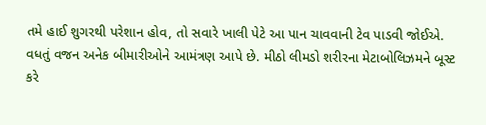તમે હાઈ શુગરથી પરેશાન હોવ, તો સવારે ખાલી પેટે આ પાન ચાવવાની ટેવ પાડવી જોઈએ.
વધતું વજન અનેક બીમારીઓને આમંત્રણ આપે છે. મીઠો લીમડો શરીરના મેટાબોલિઝમને બૂસ્ટ કરે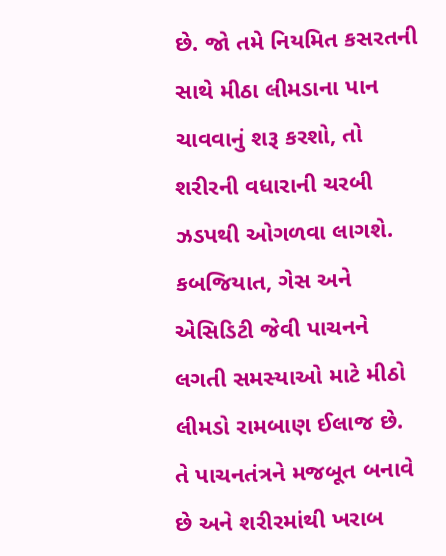છે. જો તમે નિયમિત કસરતની સાથે મીઠા લીમડાના પાન ચાવવાનું શરૂ કરશો, તો શરીરની વધારાની ચરબી ઝડપથી ઓગળવા લાગશે.
કબજિયાત, ગેસ અને એસિડિટી જેવી પાચનને લગતી સમસ્યાઓ માટે મીઠો લીમડો રામબાણ ઈલાજ છે. તે પાચનતંત્રને મજબૂત બનાવે છે અને શરીરમાંથી ખરાબ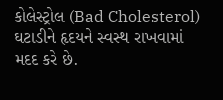કોલેસ્ટ્રોલ (Bad Cholesterol) ઘટાડીને હૃદયને સ્વસ્થ રાખવામાં મદદ કરે છે.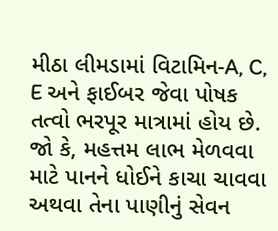મીઠા લીમડામાં વિટામિન-A, C, E અને ફાઈબર જેવા પોષક તત્વો ભરપૂર માત્રામાં હોય છે. જો કે, મહત્તમ લાભ મેળવવા માટે પાનને ધોઈને કાચા ચાવવા અથવા તેના પાણીનું સેવન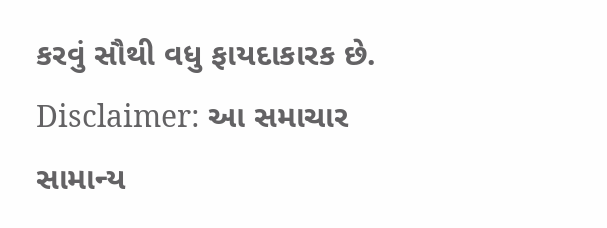કરવું સૌથી વધુ ફાયદાકારક છે.
Disclaimer: આ સમાચાર સામાન્ય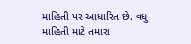માહિતી પર આધારિત છે. વધુ માહિતી માટે તમારા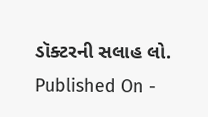ડૉક્ટરની સલાહ લો.
Published On -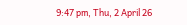9:47 pm, Thu, 2 April 26